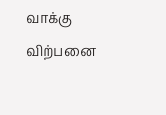வாக்கு விற்பனை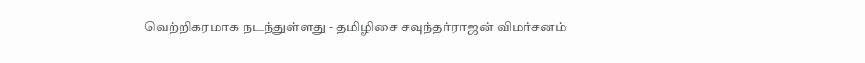வெற்றிகரமாக நடந்துள்ளது - தமிழிசை சவுந்தர்ராஜன் விமர்சனம்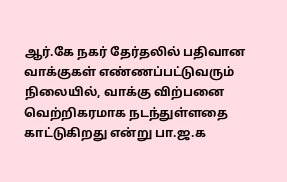ஆர்.கே நகர் தேர்தலில் பதிவான வாக்குகள் எண்ணப்பட்டுவரும் நிலையில், வாக்கு விற்பனை வெற்றிகரமாக நடந்துள்ளதை காட்டுகிறது என்று பா.ஜ.க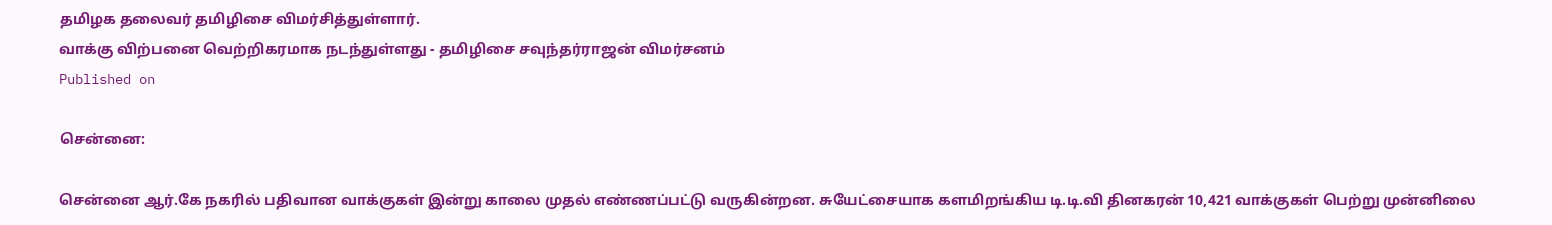தமிழக தலைவர் தமிழிசை விமர்சித்துள்ளார்.
வாக்கு விற்பனை வெற்றிகரமாக நடந்துள்ளது - தமிழிசை சவுந்தர்ராஜன் விமர்சனம்
Published on

சென்னை:

சென்னை ஆர்.கே நகரில் பதிவான வாக்குகள் இன்று காலை முதல் எண்ணப்பட்டு வருகின்றன. சுயேட்சையாக களமிறங்கிய டி.டி.வி தினகரன் 10,421 வாக்குகள் பெற்று முன்னிலை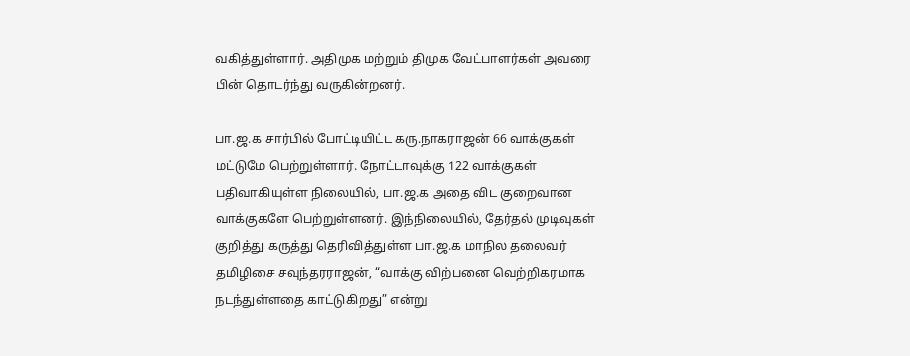வகித்துள்ளார். அதிமுக மற்றும் திமுக வேட்பாளர்கள் அவரை பின் தொடர்ந்து வருகின்றனர்.

பா.ஜ.க சார்பில் போட்டியிட்ட கரு.நாகராஜன் 66 வாக்குகள் மட்டுமே பெற்றுள்ளார். நோட்டாவுக்கு 122 வாக்குகள் பதிவாகியுள்ள நிலையில், பா.ஜ.க அதை விட குறைவான வாக்குகளே பெற்றுள்ளனர். இந்நிலையில், தேர்தல் முடிவுகள் குறித்து கருத்து தெரிவித்துள்ள பா.ஜ.க மாநில தலைவர் தமிழிசை சவுந்தரராஜன், “வாக்கு விற்பனை வெற்றிகரமாக நடந்துள்ளதை காட்டுகிறது” என்று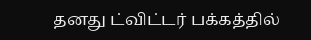தனது ட்விட்டர் பக்கத்தில்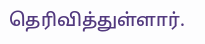தெரிவித்துள்ளார்.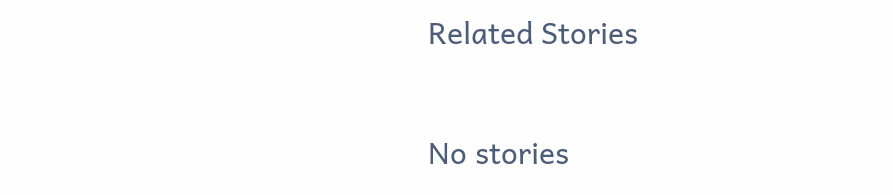Related Stories

No stories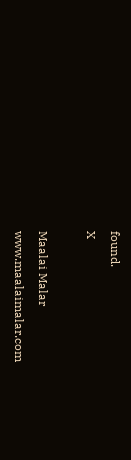found.
X

Maalai Malar
www.maalaimalar.com